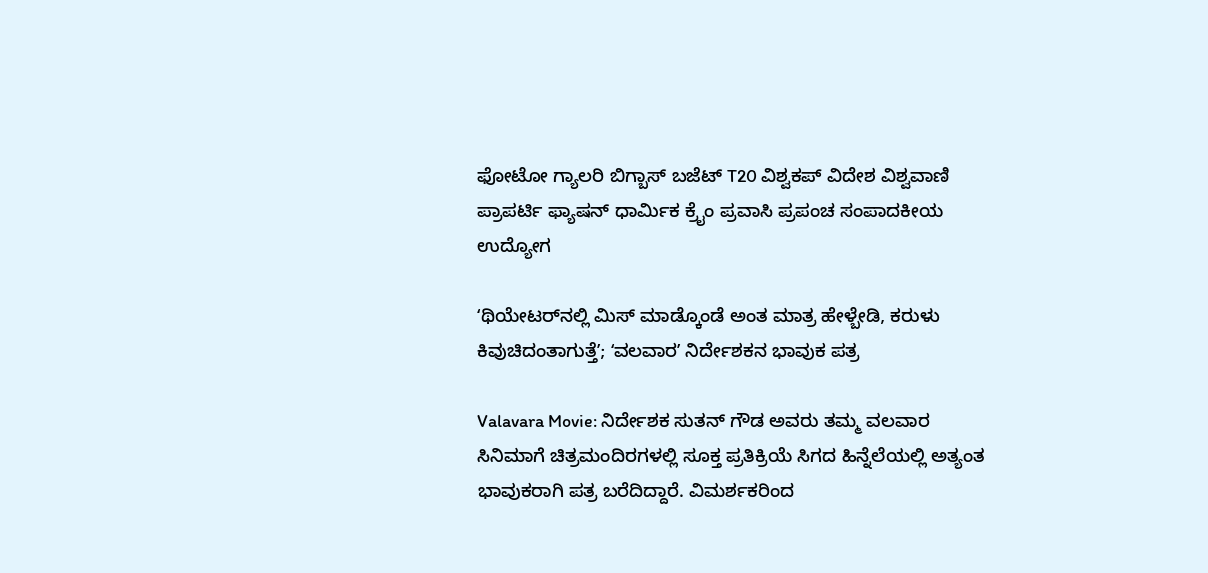ಫೋಟೋ ಗ್ಯಾಲರಿ ಬಿಗ್ಬಾಸ್ ಬಜೆಟ್ T20 ವಿಶ್ವಕಪ್ ವಿದೇಶ ವಿಶ್ವವಾಣಿ ಪ್ರಾಪರ್ಟಿ ಫ್ಯಾಷನ್ ಧಾರ್ಮಿಕ ಕ್ರೈಂ ಪ್ರವಾಸಿ ಪ್ರಪಂಚ ಸಂಪಾದಕೀಯ ಉದ್ಯೋಗ

ʻಥಿಯೇಟರ್‌ನಲ್ಲಿ ಮಿಸ್‌ ಮಾಡ್ಕೊಂಡೆ ಅಂತ ಮಾತ್ರ ಹೇಳ್ಬೇಡಿ, ಕರುಳು ಕಿವುಚಿದಂತಾಗುತ್ತೆʼ; ʻವಲವಾರʼ ನಿರ್ದೇಶಕನ ಭಾವುಕ ಪತ್ರ

Valavara Movie: ನಿರ್ದೇಶಕ ಸುತನ್ ಗೌಡ ಅವರು ತಮ್ಮ‌ ವಲವಾರ ಸಿನಿಮಾಗೆ ಚಿತ್ರಮಂದಿರಗಳಲ್ಲಿ ಸೂಕ್ತ ಪ್ರತಿಕ್ರಿಯೆ ಸಿಗದ ಹಿನ್ನೆಲೆಯಲ್ಲಿ ಅತ್ಯಂತ ಭಾವುಕರಾಗಿ ಪತ್ರ ಬರೆದಿದ್ದಾರೆ. ವಿಮರ್ಶಕರಿಂದ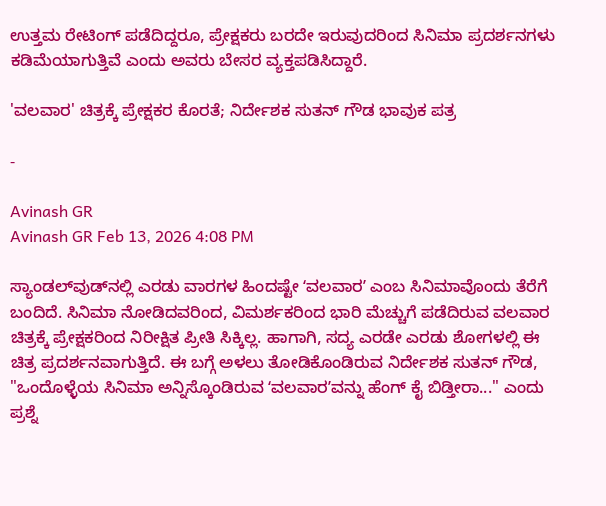ಉತ್ತಮ ರೇಟಿಂಗ್ ಪಡೆದಿದ್ದರೂ, ಪ್ರೇಕ್ಷಕರು ಬರದೇ ಇರುವುದರಿಂದ ಸಿನಿಮಾ ಪ್ರದರ್ಶನಗಳು ಕಡಿಮೆಯಾಗುತ್ತಿವೆ ಎಂದು ಅವರು ಬೇಸರ ವ್ಯಕ್ತಪಡಿಸಿದ್ದಾರೆ.

'ವಲವಾರ' ಚಿತ್ರಕ್ಕೆ ಪ್ರೇಕ್ಷಕರ ಕೊರತೆ; ನಿರ್ದೇಶಕ ಸುತನ್ ಗೌಡ ಭಾವುಕ ಪತ್ರ

-

Avinash GR
Avinash GR Feb 13, 2026 4:08 PM

ಸ್ಯಾಂಡಲ್‌ವುಡ್‌ನಲ್ಲಿ ಎರಡು ವಾರಗಳ ಹಿಂದಷ್ಟೇ ʻವಲವಾರʼ ಎಂಬ ಸಿನಿಮಾವೊಂದು ತೆರೆಗೆ ಬಂದಿದೆ. ಸಿನಿಮಾ ನೋಡಿದವರಿಂದ, ವಿಮರ್ಶಕರಿಂದ ಭಾರಿ ಮೆಚ್ಚುಗೆ ಪಡೆದಿರುವ ವಲವಾರ ಚಿತ್ರಕ್ಕೆ ಪ್ರೇಕ್ಷಕರಿಂದ ನಿರೀಕ್ಷಿತ ಪ್ರೀತಿ ಸಿಕ್ಕಿಲ್ಲ. ಹಾಗಾಗಿ, ಸದ್ಯ ಎರಡೇ ಎರಡು ಶೋಗಳಲ್ಲಿ ಈ ಚಿತ್ರ ಪ್ರದರ್ಶನವಾಗುತ್ತಿದೆ. ಈ ಬಗ್ಗೆ ಅಳಲು ತೋಡಿಕೊಂಡಿರುವ ನಿರ್ದೇಶಕ ಸುತನ್‌ ಗೌಡ, "ಒಂದೊಳ್ಳೆಯ ಸಿನಿಮಾ ಅನ್ನಿಸ್ಕೊಂಡಿರುವ ʻವಲವಾರʼವನ್ನು ಹೆಂಗ್ ಕೈ ಬಿಡ್ತೀರಾ..." ಎಂದು ಪ್ರಶ್ನೆ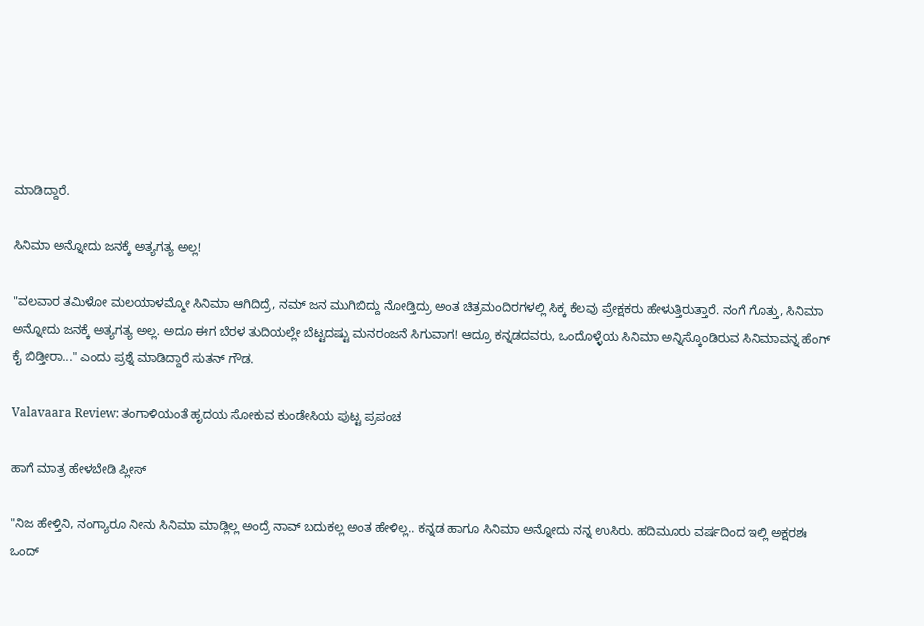ಮಾಡಿದ್ದಾರೆ.

ಸಿನಿಮಾ ಅನ್ನೋದು ಜನಕ್ಕೆ ಅತ್ಯಗತ್ಯ ಅಲ್ಲ!

"ವಲವಾರ ತಮಿಳೋ ಮಲಯಾಳಮ್ಮೋ ಸಿನಿಮಾ ಆಗಿದಿದ್ರೆ, ನಮ್ ಜನ ಮುಗಿಬಿದ್ದು ನೋಡ್ತಿದ್ರು ಅಂತ ಚಿತ್ರಮಂದಿರಗಳಲ್ಲಿ ಸಿಕ್ಕ ಕೆಲವು ಪ್ರೇಕ್ಷಕರು ಹೇಳುತ್ತಿರುತ್ತಾರೆ. ನಂಗೆ ಗೊತ್ತು, ಸಿನಿಮಾ ಅನ್ನೋದು ಜನಕ್ಕೆ ಅತ್ಯಗತ್ಯ ಅಲ್ಲ. ಅದೂ ಈಗ ಬೆರಳ ತುದಿಯಲ್ಲೇ ಬೆಟ್ಟದಷ್ಟು ಮನರಂಜನೆ ಸಿಗುವಾಗ! ಆದ್ರೂ ಕನ್ನಡದವರು, ಒಂದೊಳ್ಳೆಯ ಸಿನಿಮಾ ಅನ್ನಿಸ್ಕೊಂಡಿರುವ ಸಿನಿಮಾವನ್ನ ಹೆಂಗ್ ಕೈ ಬಿಡ್ತೀರಾ..." ಎಂದು ಪ್ರಶ್ನೆ ಮಾಡಿದ್ದಾರೆ ಸುತನ್‌ ಗೌಡ.

Valavaara Review: ತಂಗಾಳಿಯಂತೆ ಹೃದಯ ಸೋಕುವ ಕುಂಡೇಸಿಯ ಪುಟ್ಟ ಪ್ರಪಂಚ

ಹಾಗೆ ಮಾತ್ರ ಹೇಳಬೇಡಿ ಪ್ಲೀಸ್

"ನಿಜ ಹೇಳ್ತಿನಿ, ನಂಗ್ಯಾರೂ ನೀನು ಸಿನಿಮಾ ಮಾಡ್ಲಿಲ್ಲ ಅಂದ್ರೆ ನಾವ್ ಬದುಕಲ್ಲ ಅಂತ ಹೇಳಿಲ್ಲ.. ಕನ್ನಡ ಹಾಗೂ ಸಿನಿಮಾ ಅನ್ನೋದು ನನ್ನ ಉಸಿರು. ಹದಿಮೂರು ವರ್ಷದಿಂದ ಇಲ್ಲಿ ಅಕ್ಷರಶಃ ಒಂದ್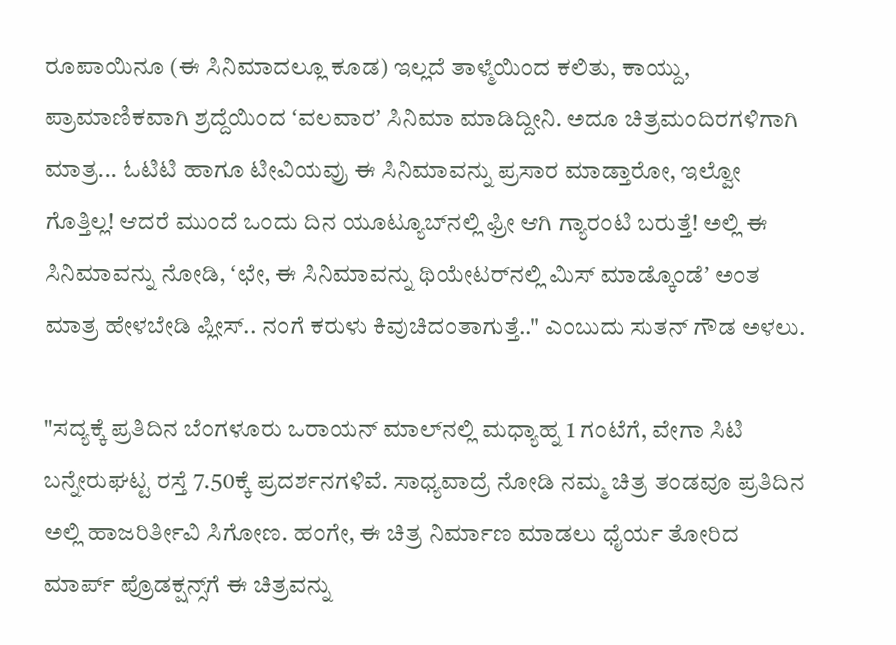ರೂಪಾಯಿನೂ (ಈ ಸಿನಿಮಾದಲ್ಲೂ ಕೂಡ) ಇಲ್ಲದೆ ತಾಳ್ಮೆಯಿಂದ ಕಲಿತು, ಕಾಯ್ದು, ಪ್ರಾಮಾಣಿಕವಾಗಿ ಶ್ರದ್ದೆಯಿಂದ ʻವಲವಾರʼ ಸಿನಿಮಾ ಮಾಡಿದ್ದೀನಿ. ಅದೂ ಚಿತ್ರಮಂದಿರಗಳಿಗಾಗಿ ಮಾತ್ರ... ಓಟಿಟಿ ಹಾಗೂ ಟೀವಿಯವ್ರು ಈ ಸಿನಿಮಾವನ್ನು ಪ್ರಸಾರ ಮಾಡ್ತಾರೋ, ಇಲ್ವೋ ಗೊತ್ತಿಲ್ಲ! ಆದರೆ ಮುಂದೆ ಒಂದು ದಿನ ಯೂಟ್ಯೂಬ್‌ನಲ್ಲಿ ಫ್ರೀ ಆಗಿ ಗ್ಯಾರಂಟಿ ಬರುತ್ತೆ! ಅಲ್ಲಿ ಈ ಸಿನಿಮಾವನ್ನು ನೋಡಿ, ʻಛೇ, ಈ ಸಿನಿಮಾವನ್ನು ಥಿಯೇಟರ್‌ನಲ್ಲಿ ಮಿಸ್ ಮಾಡ್ಕೊಂಡೆʼ ಅಂತ ಮಾತ್ರ ಹೇಳಬೇಡಿ ಪ್ಲೀಸ್.. ನಂಗೆ ಕರುಳು ಕಿವುಚಿದಂತಾಗುತ್ತೆ.." ಎಂಬುದು ಸುತನ್‌ ಗೌಡ ಅಳಲು.

"ಸದ್ಯಕ್ಕೆ ಪ್ರತಿದಿನ ಬೆಂಗಳೂರು ಒರಾಯನ್ ಮಾಲ್‌ನಲ್ಲಿ ಮಧ್ಯಾಹ್ನ 1 ಗಂಟೆಗೆ, ವೇಗಾ ಸಿಟಿ ಬನ್ನೇರುಘಟ್ಟ ರಸ್ತೆ 7.50ಕ್ಕೆ ಪ್ರದರ್ಶನಗಳಿವೆ. ಸಾಧ್ಯವಾದ್ರೆ ನೋಡಿ ನಮ್ಮ ಚಿತ್ರ ತಂಡವೂ ಪ್ರತಿದಿನ ಅಲ್ಲಿ ಹಾಜರಿರ್ತೀವಿ ಸಿಗೋಣ. ಹಂಗೇ, ಈ ಚಿತ್ರ ನಿರ್ಮಾಣ ಮಾಡಲು ಧೈರ್ಯ ತೋರಿದ ಮಾರ್ಪ್‌ ಪ್ರೊಡಕ್ಷನ್ಸ್‌ಗೆ ಈ ಚಿತ್ರವನ್ನು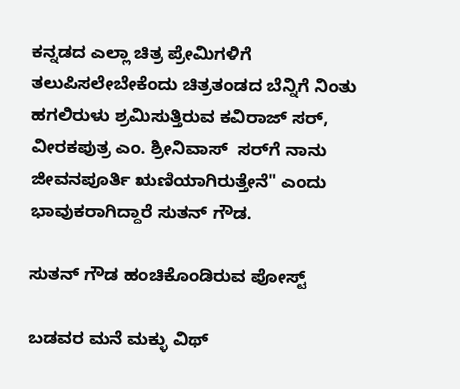ಕನ್ನಡದ ಎಲ್ಲಾ ಚಿತ್ರ ಪ್ರೇಮಿಗಳಿಗೆ ತಲುಪಿಸಲೇಬೇಕೆಂದು ಚಿತ್ರತಂಡದ ಬೆನ್ನಿಗೆ ನಿಂತು ಹಗಲಿರುಳು ಶ್ರಮಿಸುತ್ತಿರುವ ಕವಿರಾಜ್‌ ಸರ್, ವೀರಕಪುತ್ರ ಎಂ. ಶ್ರೀನಿವಾಸ್ ‌ ಸರ್‌ಗೆ ನಾನು ಜೀವನಪೂರ್ತಿ ಋಣಿಯಾಗಿರುತ್ತೇನೆ" ಎಂದು ಭಾವುಕರಾಗಿದ್ದಾರೆ ಸುತನ್‌ ಗೌಡ.

ಸುತನ್‌ ಗೌಡ ಹಂಚಿಕೊಂಡಿರುವ ಪೋಸ್ಟ್‌

ಬಡವರ ಮನೆ ಮಕ್ಳು ವಿಥ್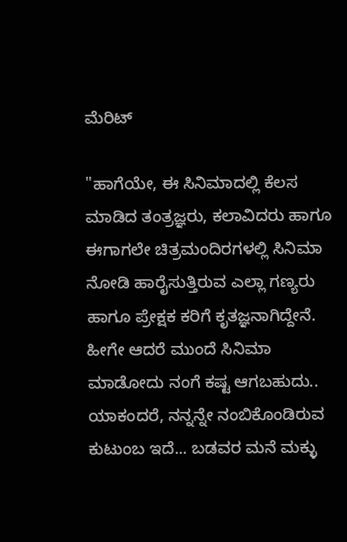ಮೆರಿಟ್

"ಹಾಗೆಯೇ, ಈ ಸಿನಿಮಾದಲ್ಲಿ ಕೆಲಸ ಮಾಡಿದ ತಂತ್ರಜ್ಞರು, ಕಲಾವಿದರು ಹಾಗೂ ಈಗಾಗಲೇ ಚಿತ್ರಮಂದಿರಗಳಲ್ಲಿ ಸಿನಿಮಾ ನೋಡಿ ಹಾರೈಸುತ್ತಿರುವ ಎಲ್ಲಾ ಗಣ್ಯರು ಹಾಗೂ ಪ್ರೇಕ್ಷಕ ಕರಿಗೆ ಕೃತಜ್ಞನಾಗಿದ್ದೇನೆ. ಹೀಗೇ ಆದರೆ ಮುಂದೆ ಸಿನಿಮಾ ಮಾಡೋದು ನಂಗೆ ಕಷ್ಟ ಆಗಬಹುದು.. ಯಾಕಂದರೆ, ನನ್ನನ್ನೇ ನಂಬಿಕೊಂಡಿರುವ ಕುಟುಂಬ ಇದೆ... ಬಡವರ ಮನೆ ಮಕ್ಳು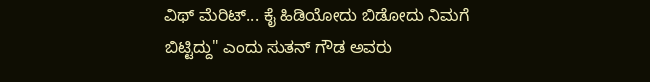ವಿಥ್ ಮೆರಿಟ್... ಕೈ ಹಿಡಿಯೋದು ಬಿಡೋದು ನಿಮಗೆ ಬಿಟ್ಟಿದ್ದು" ಎಂದು ಸುತನ್‌ ಗೌಡ ಅವರು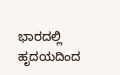ಭಾರದಲ್ಲಿ ಹೃದಯದಿಂದ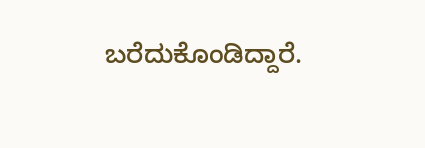ಬರೆದುಕೊಂಡಿದ್ದಾರೆ.